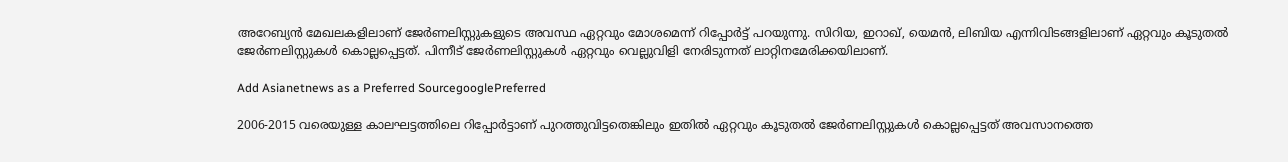അറേബ്യന്‍ മേഖലകളിലാണ് ജേര്‍ണലിസ്റ്റുകളുടെ അവസ്ഥ ഏറ്റവും മോശമെന്ന് റിപ്പോര്‍ട്ട് പറയുന്നു. സിറിയ, ഇറാഖ്, യെമന്‍, ലിബിയ എന്നിവിടങ്ങളിലാണ് ഏറ്റവും കൂടുതല്‍ ജേര്‍ണലിസ്റ്റുകള്‍ കൊല്ലപ്പെട്ടത്. പിന്നീട് ജേര്‍ണലിസ്റ്റുകള്‍ ഏറ്റവും വെല്ലുവിളി നേരിടുന്നത് ലാറ്റിനമേരിക്കയിലാണ്.

Add Asianetnews as a Preferred SourcegooglePreferred

2006-2015 വരെയുള്ള കാലഘട്ടത്തിലെ റിപ്പോര്‍ട്ടാണ് പുറത്തുവിട്ടതെങ്കിലും ഇതില്‍ ഏറ്റവും കൂടുതല്‍ ജേര്‍ണലിസ്റ്റുകള്‍ കൊല്ലപ്പെട്ടത് അവസാനത്തെ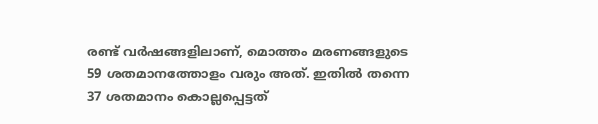രണ്ട് വര്‍ഷങ്ങളിലാണ്, മൊത്തം മരണങ്ങളുടെ 59 ശതമാനത്തോളം വരും അത്. ഇതില്‍ തന്നെ 37 ശതമാനം കൊല്ലപ്പെട്ടത്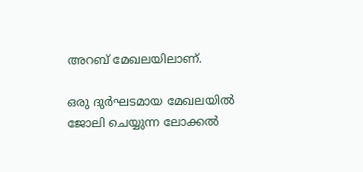അറബ് മേഖലയിലാണ്.

ഒരു ദുര്‍ഘടമായ മേഖലയില്‍ ജോലി ചെയ്യുന്ന ലോക്കല്‍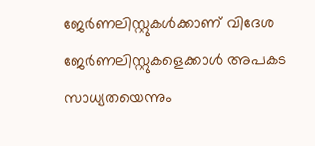ജേര്‍ണലിസ്റ്റുകള്‍ക്കാണ് വിദേശ ജേര്‍ണലിസ്റ്റുകളെക്കാള്‍ അപകട സാധ്യതയെന്നും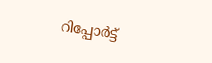റിപ്പോര്‍ട്ട്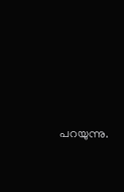പറയുന്നു.